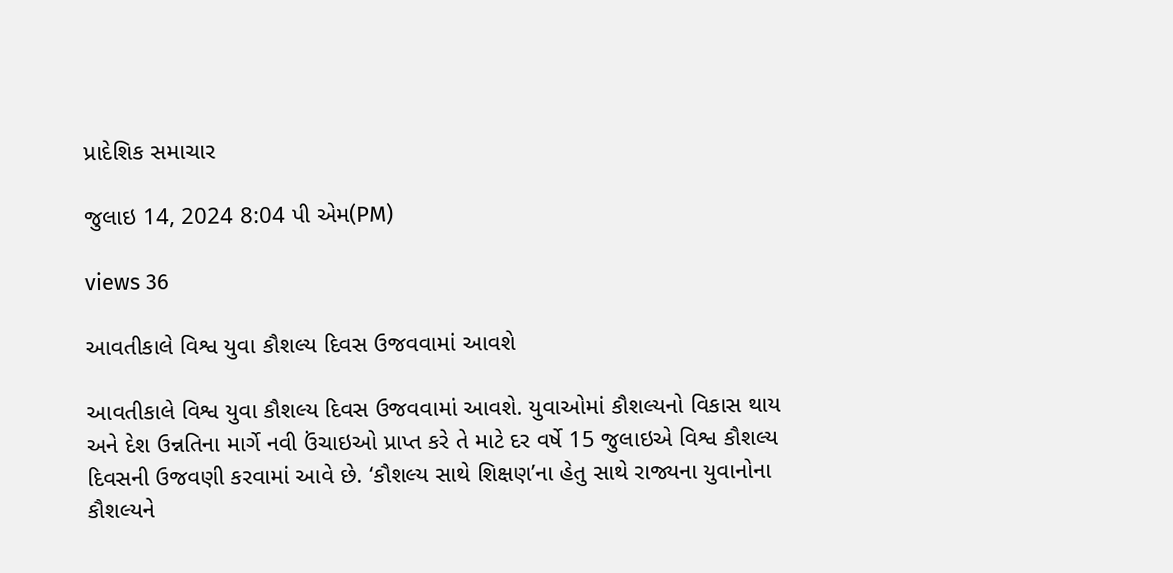પ્રાદેશિક સમાચાર

જુલાઇ 14, 2024 8:04 પી એમ(PM)

views 36

આવતીકાલે વિશ્વ યુવા કૌશલ્ય દિવસ ઉજવવામાં આવશે

આવતીકાલે વિશ્વ યુવા કૌશલ્ય દિવસ ઉજવવામાં આવશે. યુવાઓમાં કૌશલ્યનો વિકાસ થાય અને દેશ ઉન્નતિના માર્ગે નવી ઉંચાઇઓ પ્રાપ્ત કરે તે માટે દર વર્ષે 15 જુલાઇએ વિશ્વ કૌશલ્ય દિવસની ઉજવણી કરવામાં આવે છે. ‘કૌશલ્ય સાથે શિક્ષણ’ના હેતુ સાથે રાજ્યના યુવાનોના કૌશલ્યને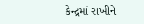કેન્દ્રમાં રાખીને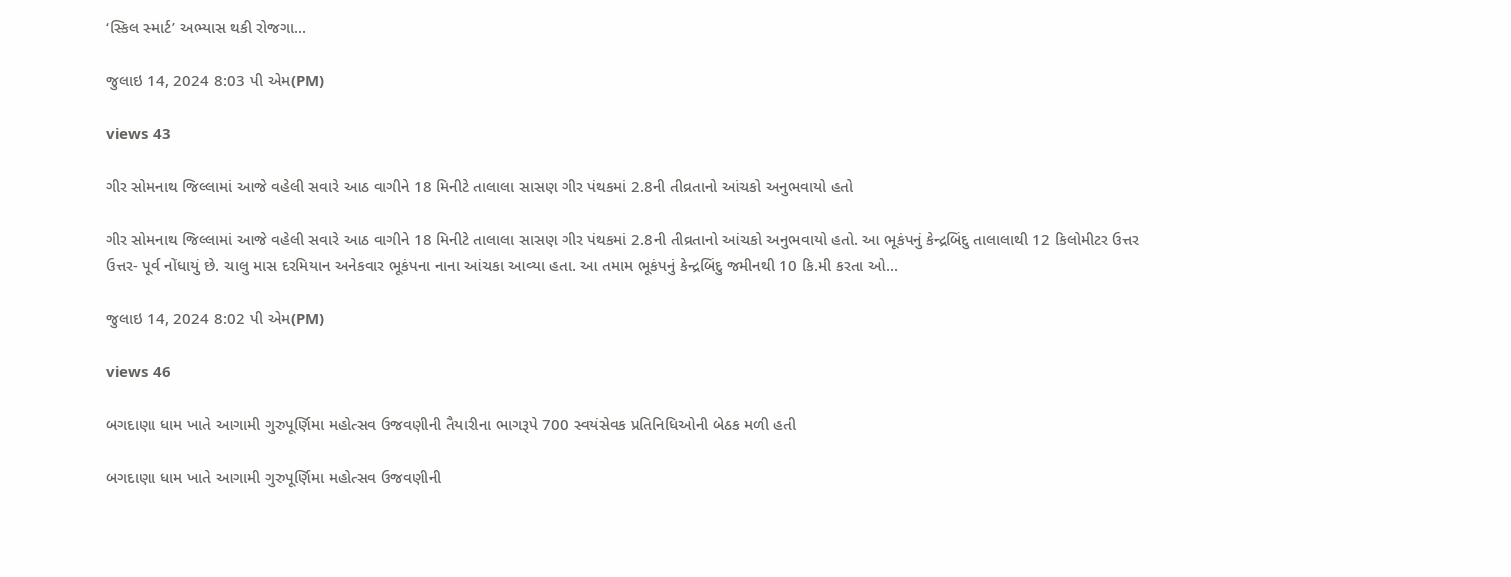‘સ્કિલ સ્માર્ટ’ અભ્યાસ થકી રોજગા...

જુલાઇ 14, 2024 8:03 પી એમ(PM)

views 43

ગીર સોમનાથ જિલ્લામાં આજે વહેલી સવારે આઠ વાગીને 18 મિનીટે તાલાલા સાસણ ગીર પંથકમાં 2.8ની તીવ્રતાનો આંચકો અનુભવાયો હતો

ગીર સોમનાથ જિલ્લામાં આજે વહેલી સવારે આઠ વાગીને 18 મિનીટે તાલાલા સાસણ ગીર પંથકમાં 2.8ની તીવ્રતાનો આંચકો અનુભવાયો હતો. આ ભૂકંપનું કેન્દ્રબિંદુ તાલાલાથી 12 કિલોમીટર ઉત્તર ઉત્તર- પૂર્વ નોંધાયું છે. ચાલુ માસ દરમિયાન અનેકવાર ભૂકંપના નાના આંચકા આવ્યા હતા. આ તમામ ભૂકંપનું કેન્દ્રબિંદુ જમીનથી 10 કિ.મી કરતા ઓ...

જુલાઇ 14, 2024 8:02 પી એમ(PM)

views 46

બગદાણા ધામ ખાતે આગામી ગુરુપૂર્ણિમા મહોત્સવ ઉજવણીની તૈયારીના ભાગરૂપે 700 સ્વયંસેવક પ્રતિનિધિઓની બેઠક મળી હતી

બગદાણા ધામ ખાતે આગામી ગુરુપૂર્ણિમા મહોત્સવ ઉજવણીની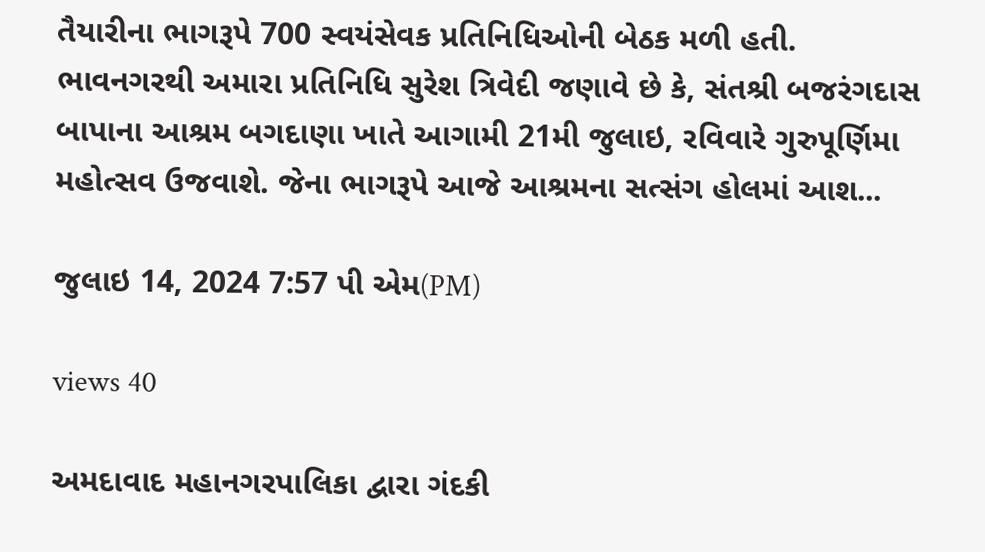તૈયારીના ભાગરૂપે 700 સ્વયંસેવક પ્રતિનિધિઓની બેઠક મળી હતી. ભાવનગરથી અમારા પ્રતિનિધિ સુરેશ ત્રિવેદી જણાવે છે કે, સંતશ્રી બજરંગદાસ બાપાના આશ્રમ બગદાણા ખાતે આગામી 21મી જુલાઇ, રવિવારે ગુરુપૂર્ણિમા મહોત્સવ ઉજવાશે. જેના ભાગરૂપે આજે આશ્રમના સત્સંગ હોલમાં આશ...

જુલાઇ 14, 2024 7:57 પી એમ(PM)

views 40

અમદાવાદ મહાનગરપાલિકા દ્વારા ગંદકી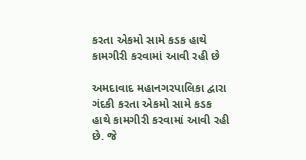કરતા એકમો સામે કડક હાથે કામગીરી કરવામાં આવી રહી છે

અમદાવાદ મહાનગરપાલિકા દ્વારા ગંદકી કરતા એકમો સામે કડક હાથે કામગીરી કરવામાં આવી રહી છે. જે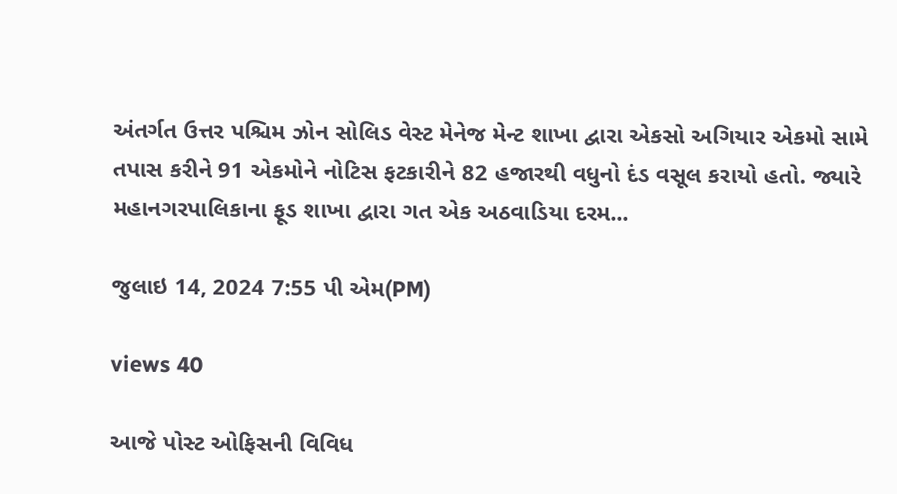અંતર્ગત ઉત્તર પશ્ચિમ ઝોન સોલિડ વેસ્ટ મેનેજ મેન્ટ શાખા દ્વારા એકસો અગિયાર એકમો સામે તપાસ કરીને 91 એકમોને નોટિસ ફટકારીને 82 હજારથી વધુનો દંડ વસૂલ કરાયો હતો. જ્યારે મહાનગરપાલિકાના ફૂડ શાખા દ્વારા ગત એક અઠવાડિયા દરમ...

જુલાઇ 14, 2024 7:55 પી એમ(PM)

views 40

આજે પોસ્ટ ઓફિસની વિવિધ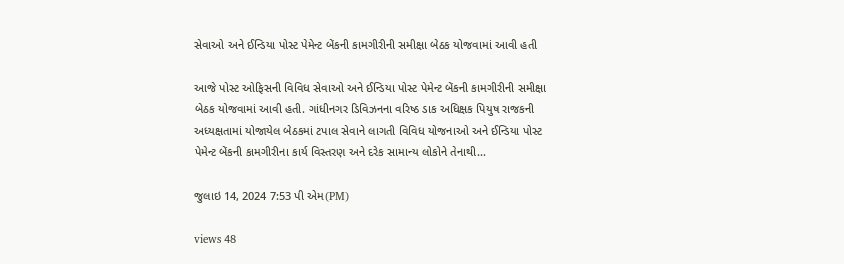સેવાઓ અને ઈન્ડિયા પોસ્ટ પેમેન્ટ બેંકની કામગીરીની સમીક્ષા બેઠક યોજવામાં આવી હતી

આજે પોસ્ટ ઓફિસની વિવિધ સેવાઓ અને ઈન્ડિયા પોસ્ટ પેમેન્ટ બેંકની કામગીરીની સમીક્ષા બેઠક યોજવામાં આવી હતી. ગાંધીનગર ડિવિઝનના વરિષ્ઠ ડાક અધિક્ષક પિયુષ રાજકની અધ્યક્ષતામાં યોજાયેલ બેઠકમાં ટપાલ સેવાને લાગતી વિવિધ યોજનાઓ અને ઈન્ડિયા પોસ્ટ પેમેન્ટ બેંકની કામગીરીના કાર્ય વિસ્તરણ અને દરેક સામાન્ય લોકોને તેનાથી...

જુલાઇ 14, 2024 7:53 પી એમ(PM)

views 48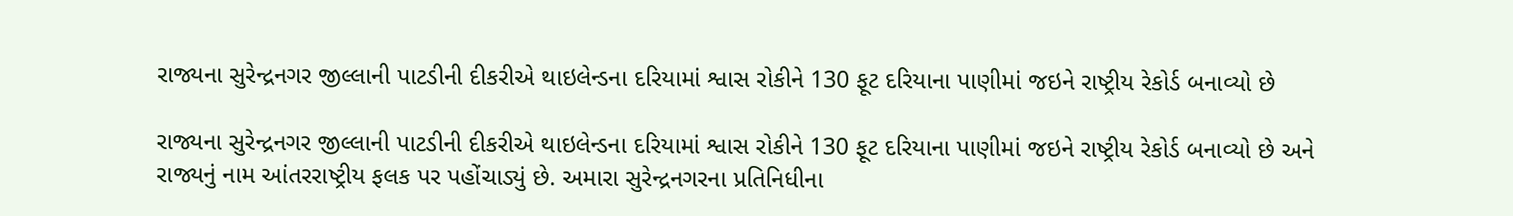રાજ્યના સુરેન્દ્રનગર જીલ્લાની પાટડીની દીકરીએ થાઇલેન્ડના દરિયામાં શ્વાસ રોકીને 130 ફૂટ દરિયાના પાણીમાં જઇને રાષ્ટ્રીય રેકોર્ડ બનાવ્યો છે

રાજ્યના સુરેન્દ્રનગર જીલ્લાની પાટડીની દીકરીએ થાઇલેન્ડના દરિયામાં શ્વાસ રોકીને 130 ફૂટ દરિયાના પાણીમાં જઇને રાષ્ટ્રીય રેકોર્ડ બનાવ્યો છે અને રાજ્યનું નામ આંતરરાષ્ટ્રીય ફલક પર પહોંચાડ્યું છે. અમારા સુરેન્દ્રનગરના પ્રતિનિધીના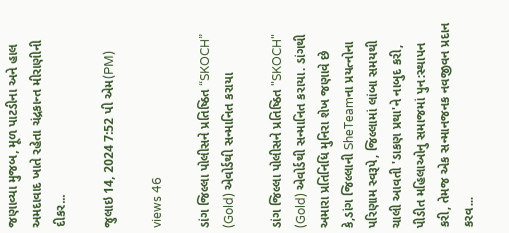જણાવ્યા મુજબ, મૂળ પાટડીના અને હાલ અમદાવાદ ખાતે રહેતા ચંદ્રકાન્ત મીરાણીની દીકર...

જુલાઇ 14, 2024 7:52 પી એમ(PM)

views 46

ડાંગ જિલ્લા પોલીસને પ્રતિષ્ઠિત “SKOCH” (Gold) એવોર્ડથી સન્માનિત કરાયા

ડાંગ જિલ્લા પોલીસને પ્રતિષ્ઠિત "SKOCH" (Gold) એવોર્ડથી સન્માનિત કરાયા. ડાંગથી અમારા પ્રતિનિધિ મુનિરા શેખ જણાવે છે કે,ડાંગ જિલ્લાની SheTeamના પ્રયત્નોના પરિણામ સ્વરૂપે, જિલ્લામાં લાંબા સમયથી ચાલી આવતી 'ડાકણ પ્રથા'ને નાબુદ કરી, પીડીત મહિલાઓનુ સમાજમાં પુન:સ્થાપન કરી, તેમજ એક સન્માનજનક નવજીવન પ્રદાન કરવ...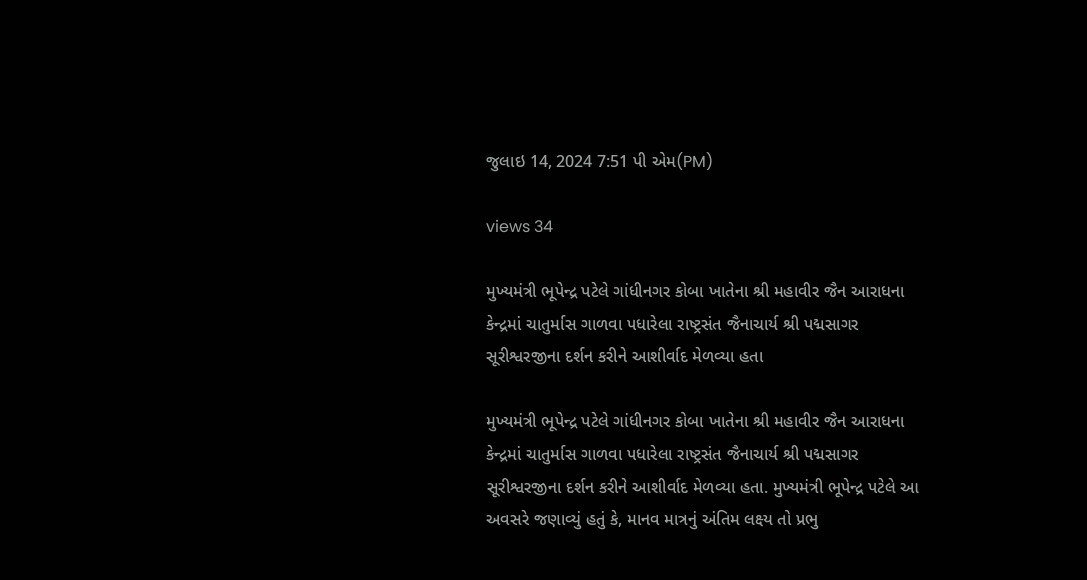જુલાઇ 14, 2024 7:51 પી એમ(PM)

views 34

મુખ્યમંત્રી ભૂપેન્દ્ર પટેલે ગાંધીનગર કોબા ખાતેના શ્રી મહાવીર જૈન આરાધના કેન્દ્રમાં ચાતુર્માસ ગાળવા પધારેલા રાષ્ટ્રસંત જૈનાચાર્ય શ્રી પદ્મસાગર સૂરીશ્વરજીના દર્શન કરીને આશીર્વાદ મેળવ્યા હતા

મુખ્યમંત્રી ભૂપેન્દ્ર પટેલે ગાંધીનગર કોબા ખાતેના શ્રી મહાવીર જૈન આરાધના કેન્દ્રમાં ચાતુર્માસ ગાળવા પધારેલા રાષ્ટ્રસંત જૈનાચાર્ય શ્રી પદ્મસાગર સૂરીશ્વરજીના દર્શન કરીને આશીર્વાદ મેળવ્યા હતા. મુખ્યમંત્રી ભૂપેન્દ્ર પટેલે આ અવસરે જણાવ્યું હતું કે, માનવ માત્રનું અંતિમ લક્ષ્ય તો પ્રભુ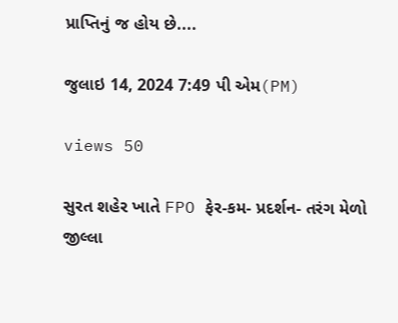પ્રાપ્તિનું જ હોય છે....

જુલાઇ 14, 2024 7:49 પી એમ(PM)

views 50

સુરત શહેર ખાતે FPO ફેર-કમ- પ્રદર્શન- તરંગ મેળો જીલ્લા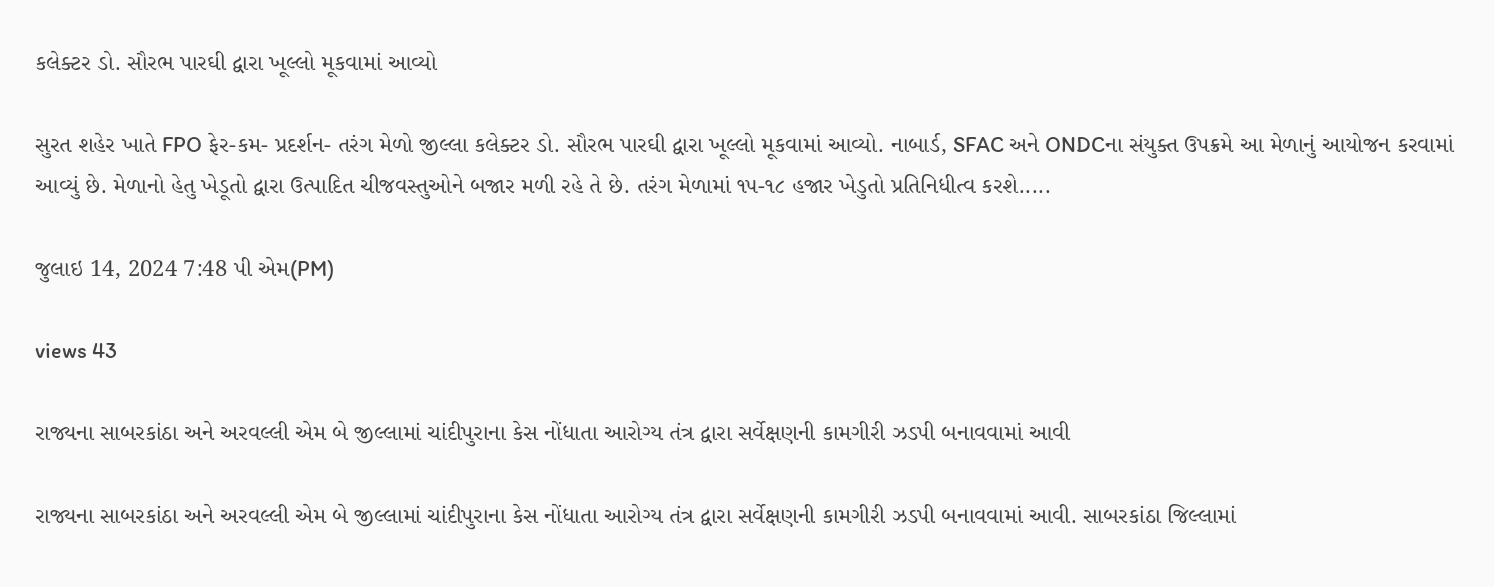કલેક્ટર ડો. સૌરભ પારઘી દ્વારા ખૂલ્લો મૂકવામાં આવ્યો

સુરત શહેર ખાતે FPO ફેર-કમ- પ્રદર્શન- તરંગ મેળો જીલ્લા કલેક્ટર ડો. સૌરભ પારઘી દ્વારા ખૂલ્લો મૂકવામાં આવ્યો. નાબાર્ડ, SFAC અને ONDCના સંયુક્ત ઉપક્રમે આ મેળાનું આયોજન કરવામાં આવ્યું છે. મેળાનો હેતુ ખેડૂતો દ્વારા ઉત્પાદિત ચીજવસ્તુઓને બજાર મળી રહે તે છે. તરંગ મેળામાં ૧૫-૧૮ હજાર ખેડુતો પ્રતિનિધીત્વ કરશે.....

જુલાઇ 14, 2024 7:48 પી એમ(PM)

views 43

રાજ્યના સાબરકાંઠા અને અરવલ્લી એમ બે જીલ્લામાં ચાંદીપુરાના કેસ નોંધાતા આરોગ્ય તંત્ર દ્વારા સર્વેક્ષણની કામગીરી ઝડપી બનાવવામાં આવી

રાજ્યના સાબરકાંઠા અને અરવલ્લી એમ બે જીલ્લામાં ચાંદીપુરાના કેસ નોંધાતા આરોગ્ય તંત્ર દ્વારા સર્વેક્ષણની કામગીરી ઝડપી બનાવવામાં આવી. સાબરકાંઠા જિલ્લામાં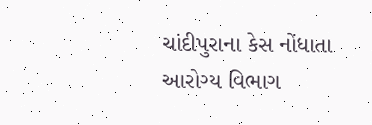ચાંદીપુરાના કેસ નોંધાતા આરોગ્ય વિભાગ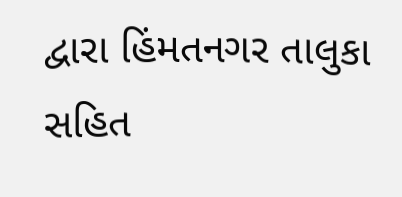દ્વારા હિંમતનગર તાલુકા સહિત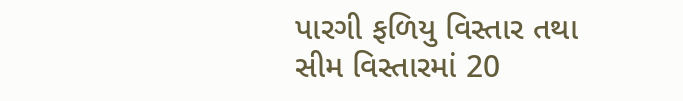પારગી ફળિયુ વિસ્તાર તથા સીમ વિસ્તારમાં 20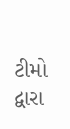ટીમો દ્વારા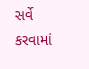સર્વે કરવામાં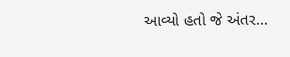આવ્યો હતો જે અંતર...